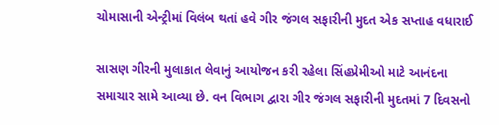ચોમાસાની એન્ટ્રીમાં વિલંબ થતાં હવે ગીર જંગલ સફારીની મુદત એક સપ્તાહ વધારાઈ

સાસણ ગીરની મુલાકાત લેવાનું આયોજન કરી રહેલા સિંહપ્રેમીઓ માટે આનંદના સમાચાર સામે આવ્યા છે. વન વિભાગ દ્વારા ગીર જંગલ સફારીની મુદતમાં 7 દિવસનો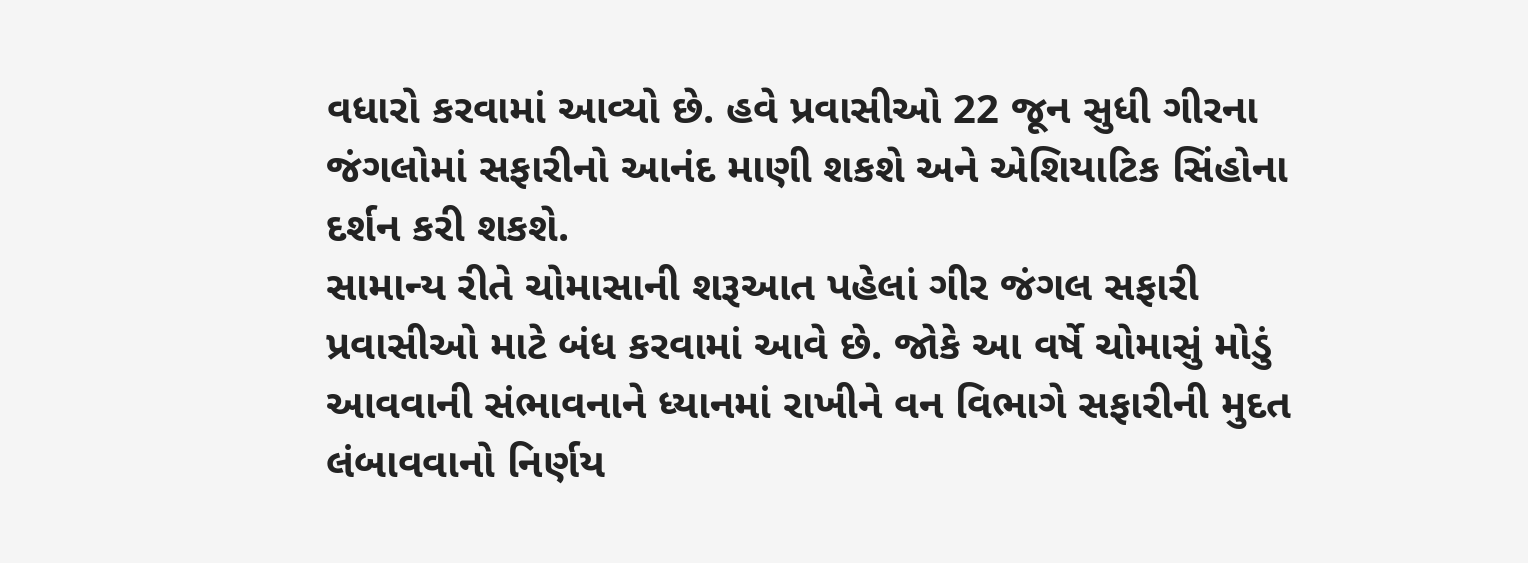વધારો કરવામાં આવ્યો છે. હવે પ્રવાસીઓ 22 જૂન સુધી ગીરના જંગલોમાં સફારીનો આનંદ માણી શકશે અને એશિયાટિક સિંહોના દર્શન કરી શકશે.
સામાન્ય રીતે ચોમાસાની શરૂઆત પહેલાં ગીર જંગલ સફારી પ્રવાસીઓ માટે બંધ કરવામાં આવે છે. જોકે આ વર્ષે ચોમાસું મોડું આવવાની સંભાવનાને ધ્યાનમાં રાખીને વન વિભાગે સફારીની મુદત લંબાવવાનો નિર્ણય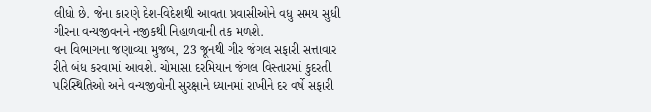લીધો છે. જેના કારણે દેશ-વિદેશથી આવતા પ્રવાસીઓને વધુ સમય સુધી ગીરના વન્યજીવનને નજીકથી નિહાળવાની તક મળશે.
વન વિભાગના જણાવ્યા મુજબ, 23 જૂનથી ગીર જંગલ સફારી સત્તાવાર રીતે બંધ કરવામાં આવશે. ચોમાસા દરમિયાન જંગલ વિસ્તારમાં કુદરતી પરિસ્થિતિઓ અને વન્યજીવોની સુરક્ષાને ધ્યાનમાં રાખીને દર વર્ષે સફારી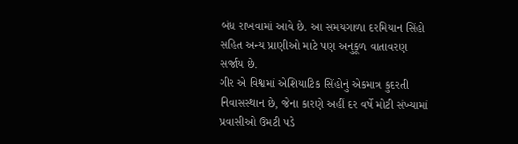બંધ રાખવામાં આવે છે. આ સમયગાળા દરમિયાન સિંહો સહિત અન્ય પ્રાણીઓ માટે પણ અનુકૂળ વાતાવરણ સર્જાય છે.
ગીર એ વિશ્વમાં એશિયાટિક સિંહોનું એકમાત્ર કુદરતી નિવાસસ્થાન છે, જેના કારણે અહીં દર વર્ષે મોટી સંખ્યામાં પ્રવાસીઓ ઉમટી પડે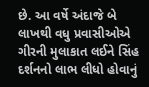છે. આ વર્ષે અંદાજે બે લાખથી વધુ પ્રવાસીઓએ ગીરની મુલાકાત લઈને સિંહ દર્શનનો લાભ લીધો હોવાનું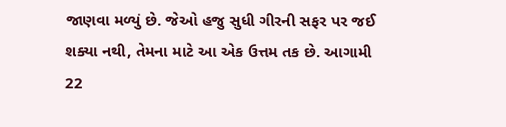જાણવા મળ્યું છે. જેઓ હજુ સુધી ગીરની સફર પર જઈ શક્યા નથી, તેમના માટે આ એક ઉત્તમ તક છે. આગામી 22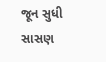જૂન સુધી સાસણ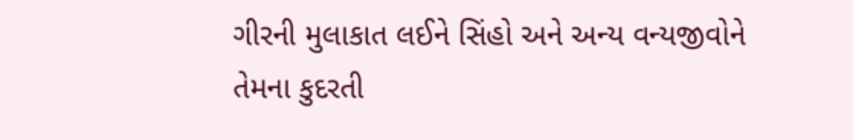ગીરની મુલાકાત લઈને સિંહો અને અન્ય વન્યજીવોને તેમના કુદરતી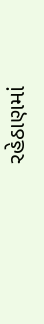રહેઠાણમાં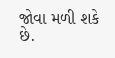જોવા મળી શકે છે.